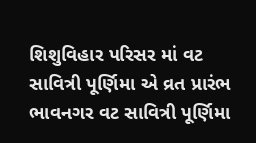શિશુવિહાર પરિસર માં વટ સાવિત્રી પૂર્ણિમા એ વ્રત પ્રારંભ
ભાવનગર વટ સાવિત્રી પૂર્ણિમા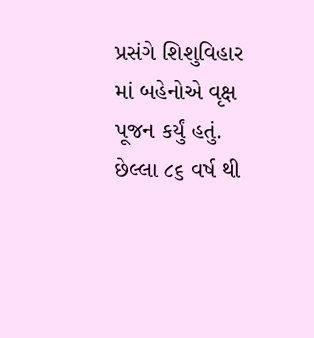પ્રસંગે શિશુવિહાર માં બહેનોએ વૃક્ષ પૂજન કર્યું હતું. છેલ્લા ૮૬ વર્ષ થી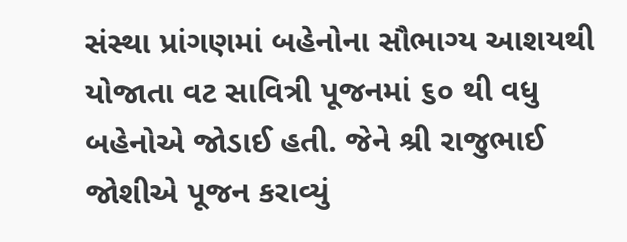સંસ્થા પ્રાંગણમાં બહેનોના સૌભાગ્ય આશયથી યોજાતા વટ સાવિત્રી પૂજનમાં ૬૦ થી વધુ બહેનોએ જોડાઈ હતી. જેને શ્રી રાજુભાઈ જોશીએ પૂજન કરાવ્યું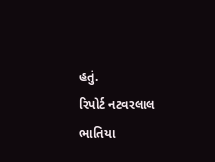હતું.
રિપોર્ટ નટવરલાલ ભાતિયા